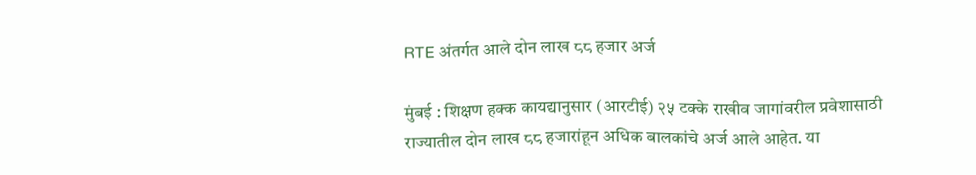RTE अंतर्गत आले दोन लाख ८८ हजार अर्ज

मुंबई : शिक्षण हक्क कायद्यानुसार (आरटीई) २५ टक्के राखीव जागांवरील प्रवेशासाठी राज्यातील दोन लाख ८८ हजारांहून अधिक बालकांचे अर्ज आले आहेत. या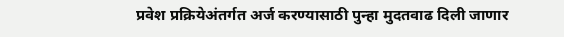प्रवेश प्रक्रियेअंतर्गत अर्ज करण्यासाठी पुन्हा मुदतवाढ दिली जाणार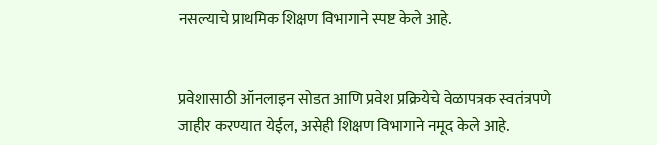नसल्याचे प्राथमिक शिक्षण विभागाने स्पष्ट केले आहे.


प्रवेशासाठी ऑनलाइन सोडत आणि प्रवेश प्रक्रियेचे वेळापत्रक स्वतंत्रपणे जाहीर करण्यात येईल, असेही शिक्षण विभागाने नमूद केले आहे.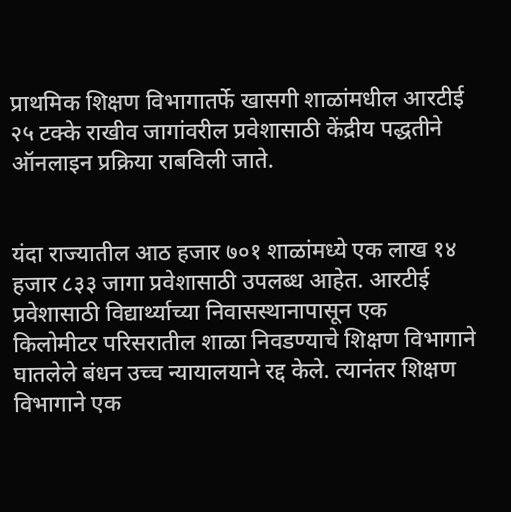प्राथमिक शिक्षण विभागातर्फे खासगी शाळांमधील आरटीई २५ टक्के राखीव जागांवरील प्रवेशासाठी केंद्रीय पद्धतीने ऑनलाइन प्रक्रिया राबविली जाते.


यंदा राज्यातील आठ हजार ७०१ शाळांमध्ये एक लाख १४ हजार ८३३ जागा प्रवेशासाठी उपलब्ध आहेत. आरटीई प्रवेशासाठी विद्यार्थ्याच्या निवासस्थानापासून एक किलोमीटर परिसरातील शाळा निवडण्याचे शिक्षण विभागाने घातलेले बंधन उच्च न्यायालयाने रद्द केले. त्यानंतर शिक्षण विभागाने एक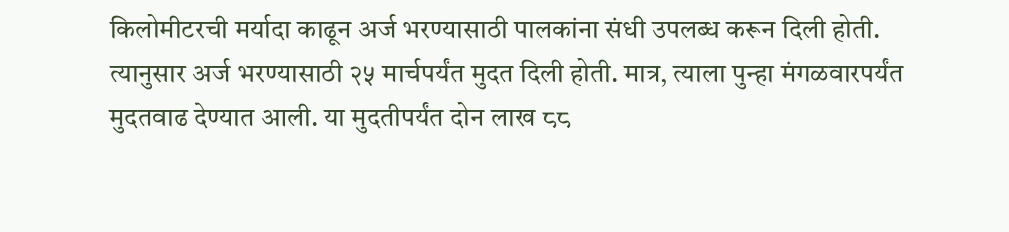किलोमीटरची मर्यादा काढून अर्ज भरण्यासाठी पालकांना संधी उपलब्ध करून दिली होती. त्यानुसार अर्ज भरण्यासाठी २५ मार्चपर्यंत मुदत दिली होती. मात्र, त्याला पुन्हा मंगळवारपर्यंत मुदतवाढ देण्यात आली. या मुदतीपर्यंत दोन लाख ८८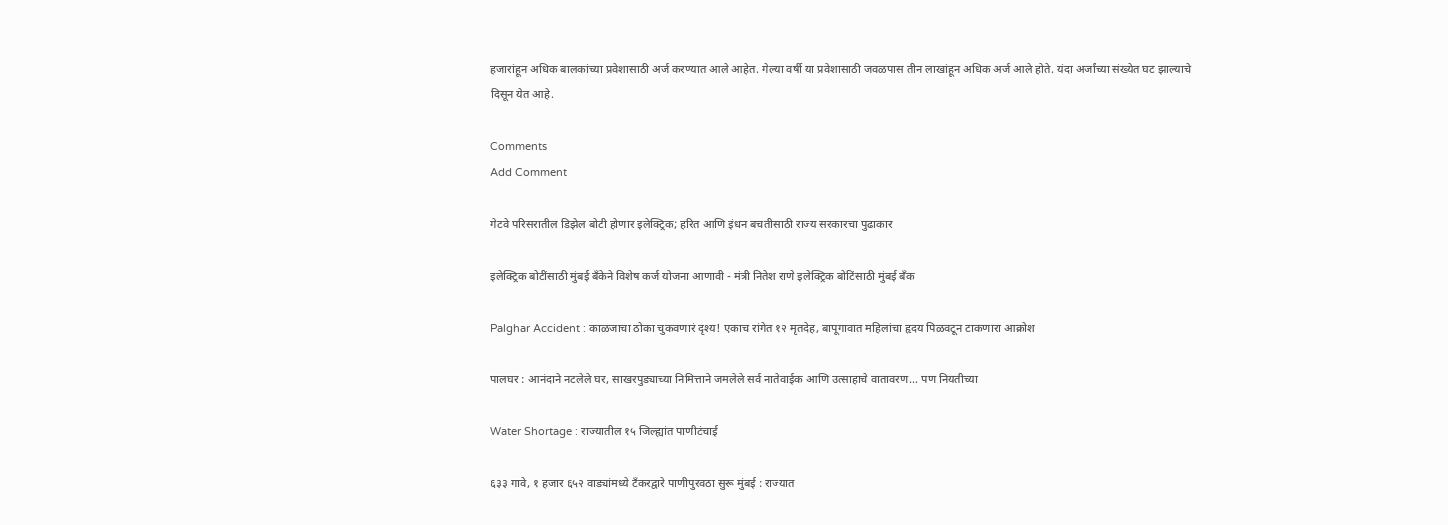हजारांहून अधिक बालकांच्या प्रवेशासाठी अर्ज करण्यात आले आहेत. गेल्या वर्षी या प्रवेशासाठी जवळपास तीन लाखांहून अधिक अर्ज आले होते. यंदा अर्जांच्या संख्येत घट झाल्याचे दिसून येत आहे.

Comments
Add Comment

गेटवे परिसरातील डिझेल बोटी होणार इलेक्ट्रिक; हरित आणि इंधन बचतीसाठी राज्य सरकारचा पुढाकार

इलेक्ट्रिक बोटींसाठी मुंबई बँकेने विशेष कर्ज योजना आणावी - मंत्री नितेश राणे इलेक्ट्रिक बोटिंसाठी मुंबई बँक

Palghar Accident : काळजाचा ठोका चुकवणारं दृश्य! एकाच रांगेत १२ मृतदेह, बापूगावात महिलांचा हृदय पिळवटून टाकणारा आक्रोश

पालघर : आनंदाने नटलेले घर, साखरपुड्याच्या निमित्ताने जमलेले सर्व नातेवाईक आणि उत्साहाचे वातावरण... पण नियतीच्या

Water Shortage : राज्यातील १५ जिल्ह्यांत पाणीटंचाई

६३३ गावे, १ हजार ६५२ वाड्यांमध्ये टँकरद्वारे पाणीपुरवठा सुरू मुंबई : राज्यात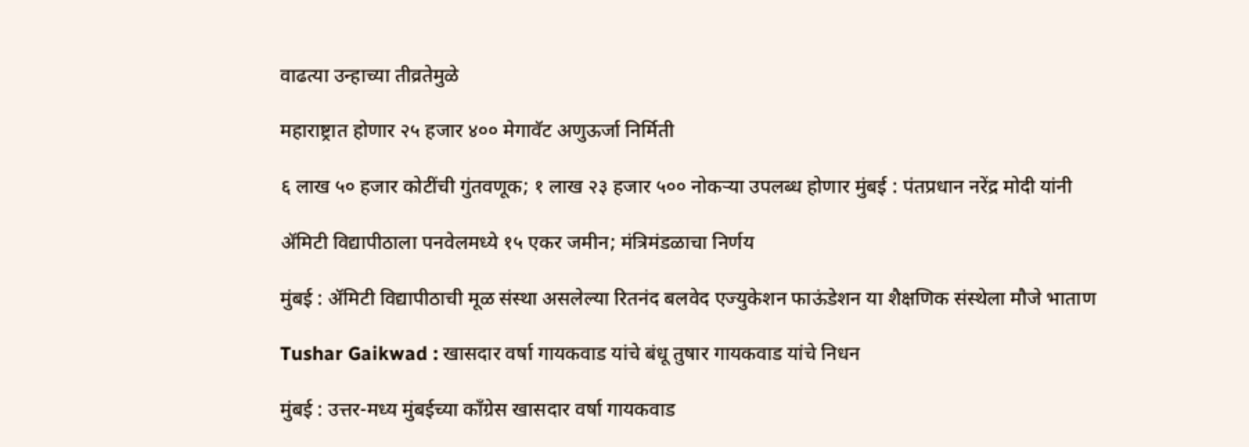वाढत्या उन्हाच्या तीव्रतेमुळे

महाराष्ट्रात होणार २५ हजार ४०० मेगावॅट अणुऊर्जा निर्मिती

६ लाख ५० हजार कोटींची गुंतवणूक; १ लाख २३ हजार ५०० नोकऱ्या उपलब्ध होणार मुंबई : पंतप्रधान नरेंद्र मोदी यांनी

ॲमिटी विद्यापीठाला पनवेलमध्ये १५ एकर जमीन; मंत्रिमंडळाचा निर्णय

मुंबई : ॲमिटी विद्यापीठाची मूळ संस्था असलेल्या रितनंद बलवेद एज्युकेशन फाऊंडेशन या शैक्षणिक संस्थेला मौजे भाताण

Tushar Gaikwad : खासदार वर्षा गायकवाड यांचे बंधू तुषार गायकवाड यांचे निधन

मुंबई : उत्तर-मध्य मुंबईच्या काँग्रेस खासदार वर्षा गायकवाड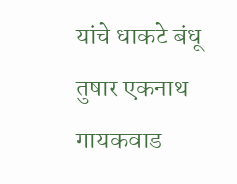यांचे धाकटे बंधू तुषार एकनाथ गायकवाड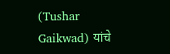(Tushar Gaikwad) यांचे